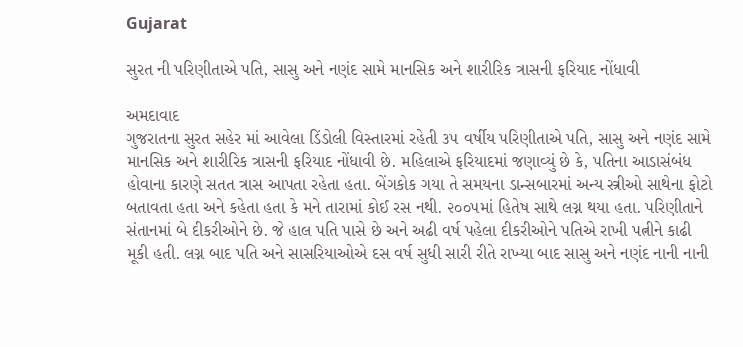Gujarat

સુરત ની પરિણીતાએ પતિ, સાસુ અને નણંદ સામે માનસિક અને શારીરિક ત્રાસની ફરિયાદ નોંધાવી

અમદાવાદ
ગુજરાતના સુરત સહેર માં આવેલા ડિંડોલી વિસ્તારમાં રહેતી ૩૫ વર્ષીય પરિણીતાએ પતિ, સાસુ અને નણંદ સામે માનસિક અને શારીરિક ત્રાસની ફરિયાદ નોંધાવી છે. મહિલાએ ફરિયાદમાં જણાવ્યું છે કે, પતિના આડાસંબંધ હોવાના કારણે સતત ત્રાસ આપતા રહેતા હતા. બેંગકોક ગયા તે સમયના ડાન્સબારમાં અન્ય સ્ત્રીઓ સાથેના ફોટો બતાવતા હતા અને કહેતા હતા કે મને તારામાં કોઈ રસ નથી. ૨૦૦૫માં હિતેષ સાથે લગ્ન થયા હતા. પરિણીતાને સંતાનમાં બે દીકરીઓને છે. જે હાલ પતિ પાસે છે અને અઢી વર્ષ પહેલા દીકરીઓને પતિએ રાખી પત્નીને કાઢી મૂકી હતી. લગ્ન બાદ પતિ અને સાસરિયાઓએ દસ વર્ષ સુધી સારી રીતે રાખ્યા બાદ સાસુ અને નણંદ નાની નાની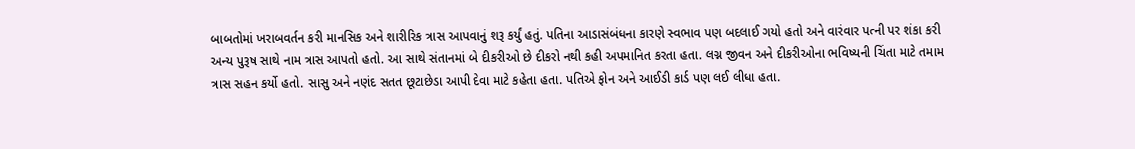બાબતોમાં ખરાબવર્તન કરી માનસિક અને શારીરિક ત્રાસ આપવાનું શરૂ કર્યું હતું. પતિના આડાસંબંધના કારણે સ્વભાવ પણ બદલાઈ ગયો હતો અને વારંવાર પત્ની પર શંકા કરી અન્ય પુરૂષ સાથે નામ ત્રાસ આપતો હતો. આ સાથે સંતાનમાં બે દીકરીઓ છે દીકરો નથી કહી અપમાનિત કરતા હતા. લગ્ન જીવન અને દીકરીઓના ભવિષ્યની ચિંતા માટે તમામ ત્રાસ સહન કર્યો હતો. સાસુ અને નણંદ સતત છૂટાછેડા આપી દેવા માટે કહેતા હતા. પતિએ ફોન અને આઈડી કાર્ડ પણ લઈ લીધા હતા.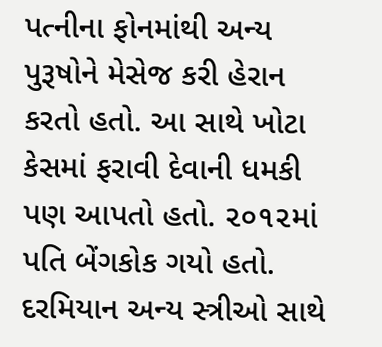પત્નીના ફોનમાંથી અન્ય પુરૂષોને મેસેજ કરી હેરાન કરતો હતો. આ સાથે ખોટા કેસમાં ફરાવી દેવાની ધમકી પણ આપતો હતો. ૨૦૧૨માં પતિ બેંગકોક ગયો હતો. દરમિયાન અન્ય સ્ત્રીઓ સાથે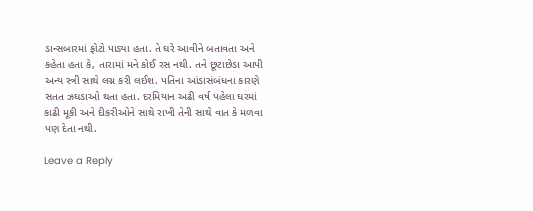ડાન્સબારમાં ફોટો પાડ્યા હતા. તે ઘરે આવીને બતાવતા અને કહેતા હતા કે, તારામાં મને કોઈ રસ નથી. તને છૂટાછેડા આપી અન્ય સ્ત્રી સાથે લગ્ન કરી લઈશ. પતિના આંડાસંબંધના કારણે સતત ઝઘડાઓ થતા હતા. દરમિયાન અઢી વર્ષ પહેલા ઘરમાં કાઢી મૂકી અને દીકરીઓને સાથે રાખી તેની સાથે વાત કે મળવા પણ દેતા નથી.

Leave a Reply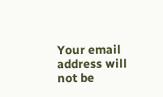Your email address will not be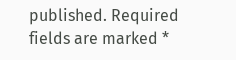published. Required fields are marked *